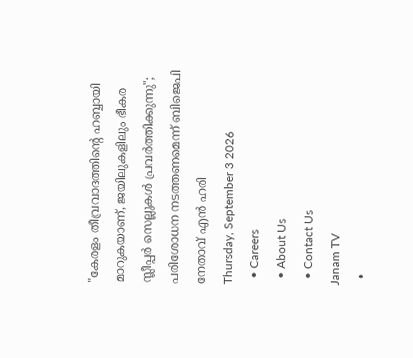"കേരളം തീവ്രവാദത്തിന്റെ ഹബ്ബായി മാറുകയാണ്, ജയിലുകളിലും ഭീകര സ്ലീപ്പർ സെല്ലുകൾ പ്രവർത്തിക്കുന്നു"; പരിശോധന നടത്തണമെന്ന് ബിജെപി നേതാവ് എൻ ഹരി
Thursday, September 3 2026
  • Careers
  • About Us
  • Contact Us
Janam TV
  •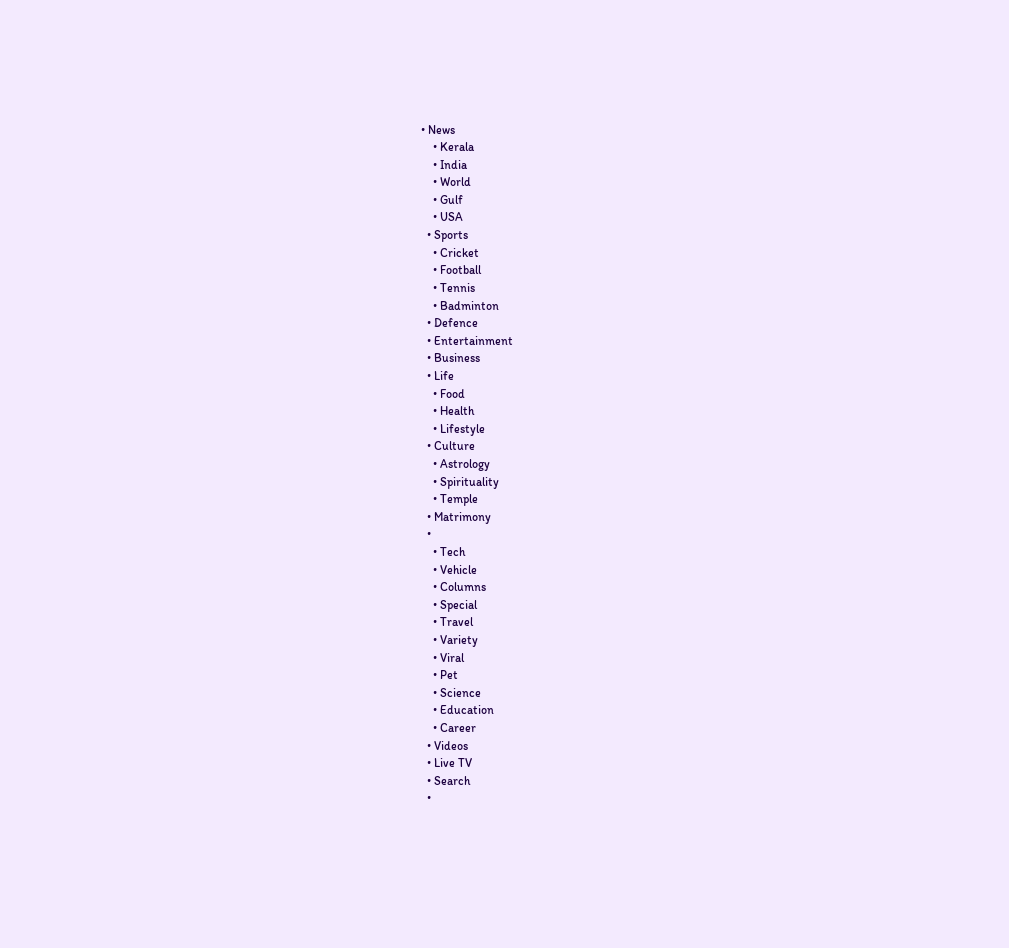• News
    • Kerala
    • India
    • World
    • Gulf
    • USA
  • Sports
    • Cricket
    • Football
    • Tennis
    • Badminton
  • Defence
  • Entertainment
  • Business
  • Life
    • Food
    • Health
    • Lifestyle
  • Culture
    • Astrology
    • Spirituality
    • Temple
  • Matrimony
  •
    • Tech
    • Vehicle
    • Columns
    • Special
    • Travel
    • Variety
    • Viral
    • Pet
    • Science
    • Education
    • Career
  • Videos
  • Live TV
  • Search
  •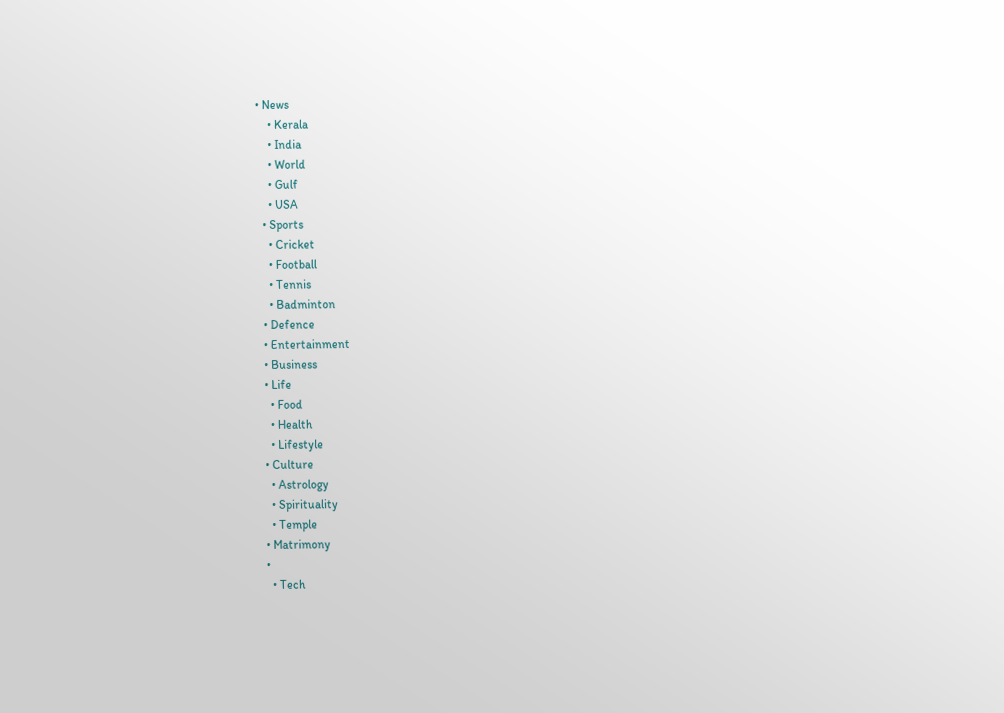• News
    • Kerala
    • India
    • World
    • Gulf
    • USA
  • Sports
    • Cricket
    • Football
    • Tennis
    • Badminton
  • Defence
  • Entertainment
  • Business
  • Life
    • Food
    • Health
    • Lifestyle
  • Culture
    • Astrology
    • Spirituality
    • Temple
  • Matrimony
  •
    • Tech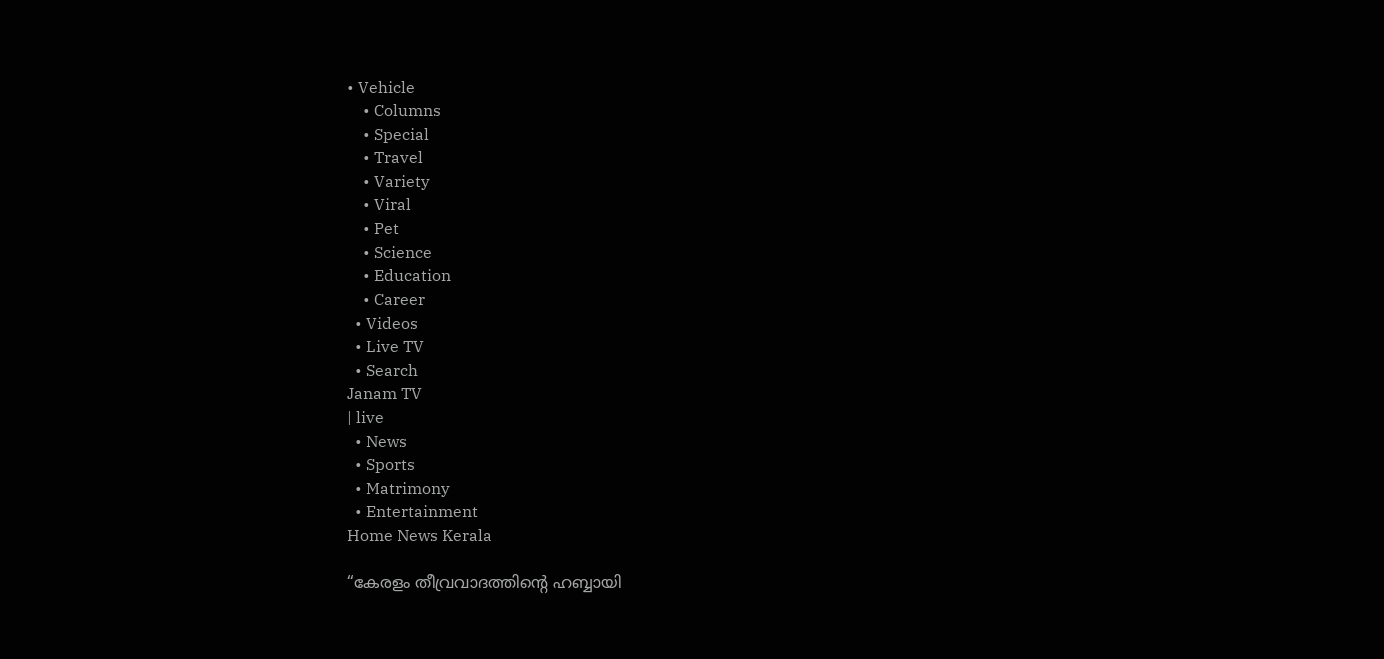• Vehicle
    • Columns
    • Special
    • Travel
    • Variety
    • Viral
    • Pet
    • Science
    • Education
    • Career
  • Videos
  • Live TV
  • Search
Janam TV
| live
  • News
  • Sports
  • Matrimony
  • Entertainment
Home News Kerala

“കേരളം തീവ്രവാദത്തിന്റെ ഹബ്ബായി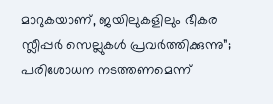മാറുകയാണ്, ജയിലുകളിലും ഭീകര സ്ലീപ്പർ സെല്ലുകൾ പ്രവർത്തിക്കുന്നു”; പരിശോധന നടത്തണമെന്ന്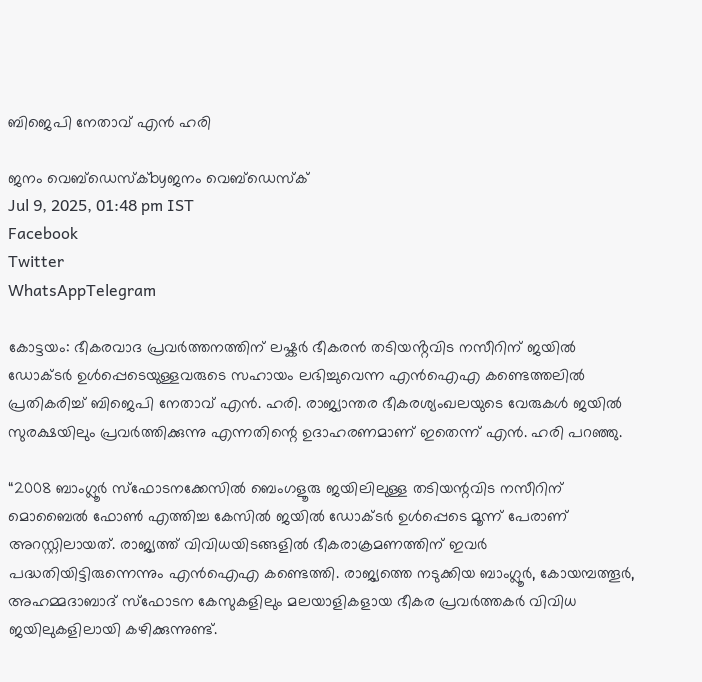ബിജെപി നേതാവ് എൻ ഹരി

ജനം വെബ്‌ഡെസ്ക്byജനം വെബ്‌ഡെസ്ക്
Jul 9, 2025, 01:48 pm IST
Facebook
Twitter
WhatsAppTelegram

കോട്ടയം: ഭീകരവാദ പ്രവർത്തനത്തിന് ലഷ്കർ ഭീകരൻ തടിയൻ്റവിട നസീറിന് ജയിൽ ഡോക്ടർ ഉൾപ്പെടെയുള്ളവരുടെ സഹായം ലഭിച്ചുവെന്ന എൻഐഎ കണ്ടെത്തലിൽ പ്രതികരിച്ച് ബിജെപി നേതാവ് എൻ. ഹരി. രാജ്യാന്തര ഭീകരശ്യംഖലയുടെ വേരുകൾ ജയിൽ സുരക്ഷയിലും പ്രവർത്തിക്കുന്നു എന്നതിന്റെ ഉദാഹരണമാണ് ഇതെന്ന് എൻ. ഹരി പറഞ്ഞു.

“2008 ബാംഗ്ലൂർ സ്ഫോടനക്കേസിൽ ബെംഗളൂരു ജയിലിലുള്ള തടിയന്റവിട നസീറിന് മൊബൈൽ ഫോൺ എത്തിച്ച കേസിൽ ജയിൽ ഡോക്ടർ ഉൾപ്പെടെ മൂന്ന് പേരാണ് അറസ്റ്റിലായത്. രാജ്യത്ത് വിവിധയിടങ്ങളിൽ ഭീകരാക്രമണത്തിന് ഇവർ പദ്ധതിയിട്ടിരുന്നെന്നും എൻഐഎ കണ്ടെത്തി. രാജ്യത്തെ നടുക്കിയ ബാംഗ്ലൂർ, കോയമ്പത്തൂർ, അഹമ്മദാബാദ് സ്ഫോടന കേസുകളിലും മലയാളികളായ ഭീകര പ്രവർത്തകർ വിവിധ ജയിലുകളിലായി കഴിക്കുന്നുണ്ട്.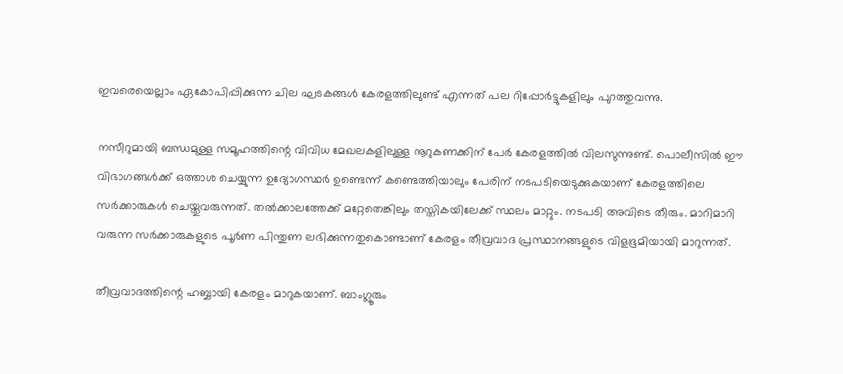ഇവരെയെല്ലാം ഏകോപിപ്പിക്കുന്ന ചില ഘടകങ്ങൾ കേരളത്തിലുണ്ട് എന്നത് പല റിപ്പോർട്ടുകളിലും പുറത്തുവന്നു.

നസീറുമായി ബന്ധമുള്ള സമൂഹത്തിന്റെ വിവിധ മേഖലകളിലുള്ള നൂറുകണക്കിന് പേർ കേരളത്തിൽ വിലസുന്നുണ്ട്. പൊലീസിൽ ഈ വിഭാഗങ്ങൾക്ക് ഒത്താശ ചെയ്യുന്ന ഉദ്യോഗസ്ഥർ ഉണ്ടെന്ന് കണ്ടെത്തിയാലും പേരിന് നടപടിയെടുക്കുകയാണ് കേരളത്തിലെ സർക്കാരുകൾ ചെയ്തുവരുന്നത്. തൽക്കാലത്തേക്ക് മറ്റേതെങ്കിലും തസ്തികയിലേക്ക് സ്ഥലം മാറ്റും. നടപടി അവിടെ തീരും. മാറിമാറി വരുന്ന സർക്കാരുകളുടെ പൂർണ പിന്തുണ ലഭിക്കുന്നതുകൊണ്ടാണ് കേരളം തീവ്രവാദ പ്രസ്ഥാനങ്ങളുടെ വിളഭൂമിയായി മാറുന്നത്.

തീവ്രവാദത്തിന്റെ ഹബ്ബായി കേരളം മാറുകയാണ്. ബാംഗ്ലൂരും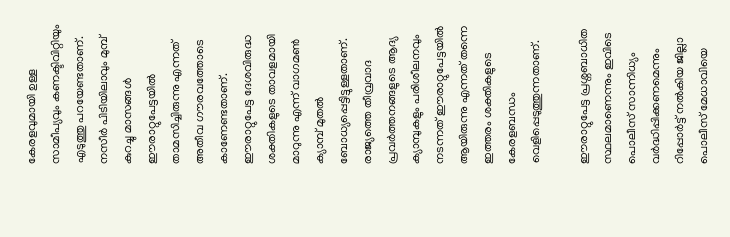കേരളവുമായി ഉള്ള സാമീപ്യവും കണക്ടിവിറ്റിയും എടുത്തു പറയേണ്ടതാണ്. നസീർ പിടിയിലാവും മുമ്പ് കുറച്ചു മാസങ്ങൾ ഈരാറ്റുപേട്ടയിൽ താമസിച്ചിരുന്നു എന്നത് അതീവ ഗൗരവത്തോടെ കാണേണ്ടതാണ്. ഈരാറ്റുപേട്ട ദേശവിരുദ്ധ ശക്തികളുടെ താവളമായി മാറുന്നു എന്ന് വാഗമൺ ക്യാമ്പ് മുതൽ ബോധ്യപ്പെട്ടിട്ടുള്ളതാണ്. രാജ്യത്തെ തീവ്രവാദ പ്രവർത്തനങ്ങളുടെ ആദ്യ ക്യാമ്പുകളും പരിശീലനവും നടന്നത് ഈരാറ്റുപേട്ടയിൽ ആയിരുന്നു എന്നത് തന്നെ ഇത്തരം ശക്തികളുടെ കേരളബന്ധം വെളിപ്പെടുത്തുന്നതാണ്.

ഈരാറ്റുപേട്ട പ്രശ്നബാധിത സ്ഥലമാണെന്നും ഇവിടെ പൊലീസ് സാന്നിധ്യം വർദ്ധിപ്പിക്കണമെന്നും റിപ്പോർട്ട് നൽകിയ ജില്ലാ പൊലീസ് മേധാവിയെ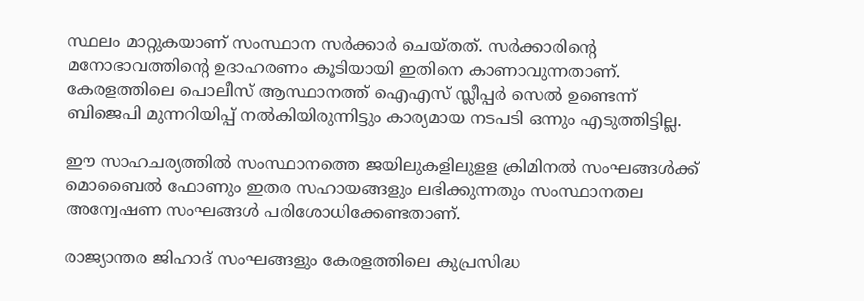സ്ഥലം മാറ്റുകയാണ് സംസ്ഥാന സർക്കാർ ചെയ്തത്. സർക്കാരിന്റെ മനോഭാവത്തിന്റെ ഉദാഹരണം കൂടിയായി ഇതിനെ കാണാവുന്നതാണ്. കേരളത്തിലെ പൊലീസ് ആസ്ഥാനത്ത് ഐഎസ് സ്ലീപ്പർ സെൽ ഉണ്ടെന്ന് ബിജെപി മുന്നറിയിപ്പ് നൽകിയിരുന്നിട്ടും കാര്യമായ നടപടി ഒന്നും എടുത്തിട്ടില്ല.

ഈ സാഹചര്യത്തിൽ സംസ്ഥാനത്തെ ജയിലുകളിലുളള ക്രിമിനൽ സംഘങ്ങൾക്ക് മൊബൈൽ ഫോണും ഇതര സഹായങ്ങളും ലഭിക്കുന്നതും സംസ്ഥാനതല അന്വേഷണ സംഘങ്ങൾ പരിശോധിക്കേണ്ടതാണ്.

രാജ്യാന്തര ജിഹാദ് സംഘങ്ങളും കേരളത്തിലെ കുപ്രസിദ്ധ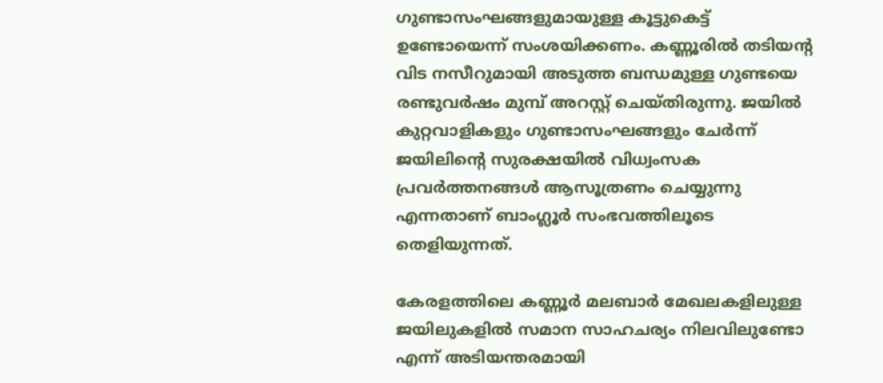ഗുണ്ടാസംഘങ്ങളുമായുള്ള കൂട്ടുകെട്ട് ഉണ്ടോയെന്ന് സംശയിക്കണം. കണ്ണൂരിൽ തടിയൻ്റ വിട നസീറുമായി അടുത്ത ബന്ധമുള്ള ഗുണ്ടയെ രണ്ടുവർഷം മുമ്പ് അറസ്റ്റ് ചെയ്തിരുന്നു. ജയിൽ കുറ്റവാളികളും ഗുണ്ടാസംഘങ്ങളും ചേർന്ന് ജയിലിന്റെ സുരക്ഷയിൽ വിധ്വംസക പ്രവർത്തനങ്ങൾ ആസൂത്രണം ചെയ്യുന്നു എന്നതാണ് ബാംഗ്ലൂർ സംഭവത്തിലൂടെ തെളിയുന്നത്.

കേരളത്തിലെ കണ്ണൂർ മലബാർ മേഖലകളിലുള്ള ജയിലുകളിൽ സമാന സാഹചര്യം നിലവിലുണ്ടോ എന്ന് അടിയന്തരമായി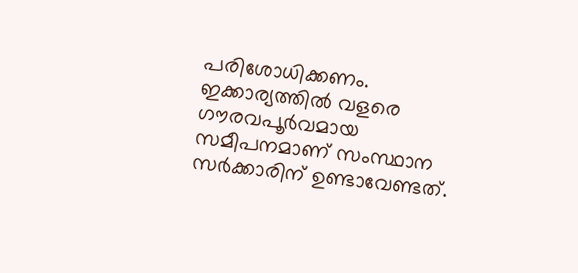പരിശോധിക്കണം. ഇക്കാര്യത്തിൽ വളരെ ഗൗരവപൂർവമായ സമീപനമാണ് സംസ്ഥാന സർക്കാരിന് ഉണ്ടാവേണ്ടത്.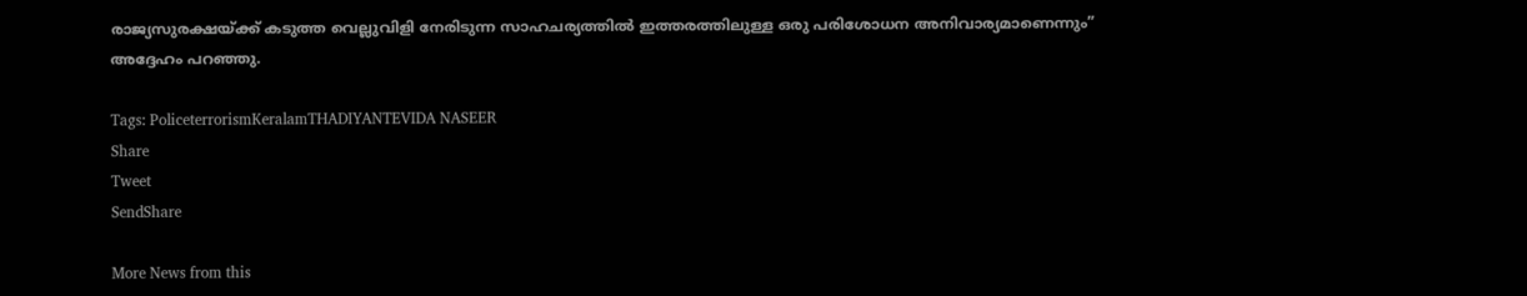രാജ്യസുരക്ഷയ്‌ക്ക് കടുത്ത വെല്ലുവിളി നേരിടുന്ന സാഹചര്യത്തിൽ ഇത്തരത്തിലുള്ള ഒരു പരിശോധന അനിവാര്യമാണെന്നും” അദ്ദേഹം പറഞ്ഞു.

Tags: PoliceterrorismKeralamTHADIYANTEVIDA NASEER
Share
Tweet
SendShare

More News from this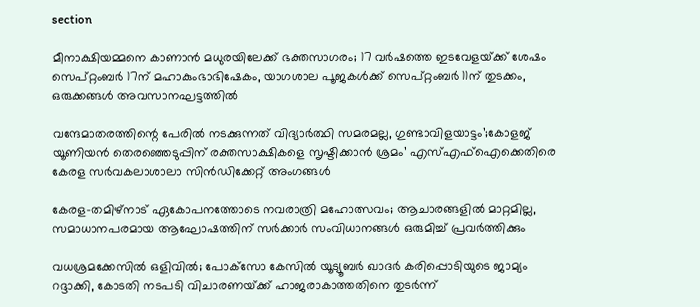section

മീനാക്ഷിയമ്മനെ കാണാൻ മധുരയിലേക്ക് ഭക്തസാഗരം; 17 വർഷത്തെ ഇടവേളയ്‌ക്ക് ശേഷം സെപ്റ്റംബർ 17ന് മഹാകുംഭാഭിഷേകം, യാഗശാല പൂജകൾക്ക് സെപ്റ്റംബർ 11ന് തുടക്കം, ഒരുക്കങ്ങൾ അവസാനഘട്ടത്തിൽ

വന്ദേമാതരത്തിന്റെ പേരിൽ നടക്കുന്നത് വിദ്യാർത്ഥി സമരമല്ല, ഗുണ്ടാവിളയാട്ടം’;കോളജ് യൂണിയൻ തെരഞ്ഞെടുപ്പിന് രക്തസാക്ഷികളെ സൃഷ്ടിക്കാൻ ശ്രമം’ എസ്‌എഫ്‌ഐക്കെതിരെ കേരള സർവകലാശാലാ സിൻഡിക്കേറ്റ് അംഗങ്ങൾ

കേരള–തമിഴ്നാട് ഏകോപനത്തോടെ നവരാത്രി മഹോത്സവം; ആചാരങ്ങളിൽ മാറ്റമില്ല, സമാധാനപരമായ ആഘോഷത്തിന് സർക്കാർ സംവിധാനങ്ങൾ ഒരുമിച്ച് പ്രവർത്തിക്കും

വധശ്രമക്കേസിൽ ഒളിവിൽ; പോക്‌സോ കേസിൽ യൂട്യൂബർ ഖാദർ കരിപ്പൊടിയുടെ ജാമ്യം റദ്ദാക്കി, കോടതി നടപടി വിചാരണയ്‌ക്ക് ഹാജരാകാത്തതിനെ തുടർന്ന്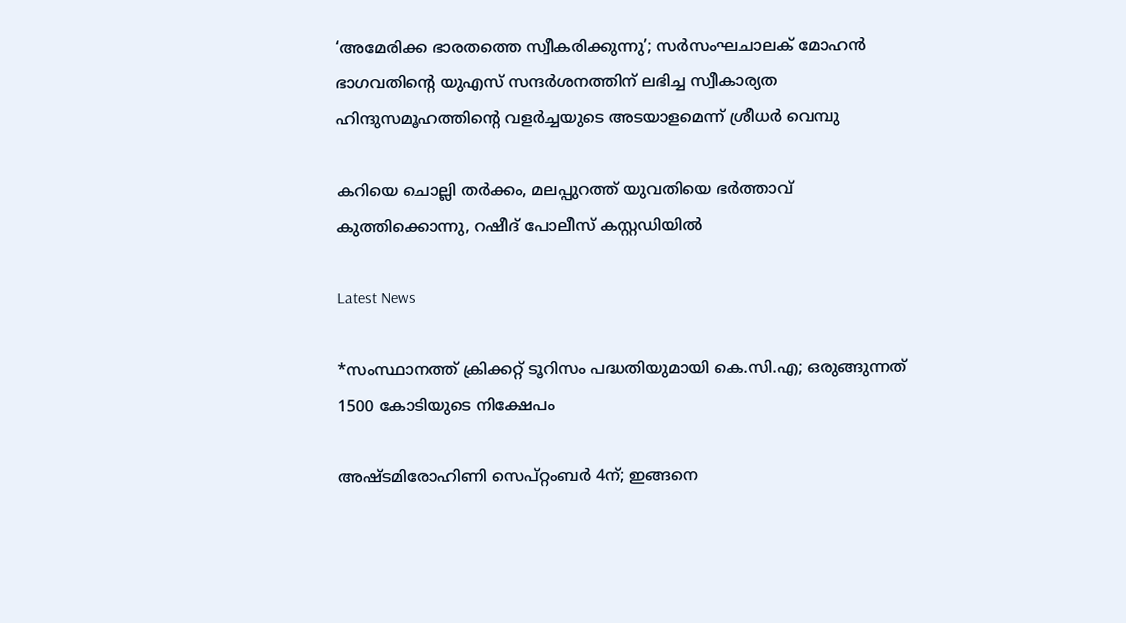‘അമേരിക്ക ഭാരതത്തെ സ്വീകരിക്കുന്നു’; സർസംഘചാലക് മോഹൻ ഭാഗവതിന്റെ യുഎസ് സന്ദർശനത്തിന് ലഭിച്ച സ്വീകാര്യത ഹിന്ദുസമൂഹത്തിന്റെ വളർച്ചയുടെ അടയാളമെന്ന് ശ്രീധർ വെമ്പു

കറിയെ ചൊല്ലി തർക്കം, മലപ്പുറത്ത് യുവതിയെ ഭർത്താവ് കുത്തിക്കൊന്നു, റഷീദ് പോലീസ് കസ്റ്റഡിയിൽ

Latest News

*സംസ്ഥാനത്ത് ക്രിക്കറ്റ് ടൂറിസം പദ്ധതിയുമായി കെ.സി.എ; ഒരുങ്ങുന്നത് 1500 കോടിയുടെ നിക്ഷേപം

അഷ്ടമിരോഹിണി സെപ്റ്റംബർ 4ന്; ഇങ്ങനെ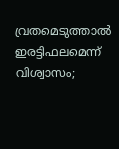വ്രതമെടുത്താൽ ഇരട്ടിഫലമെന്ന് വിശ്വാസം;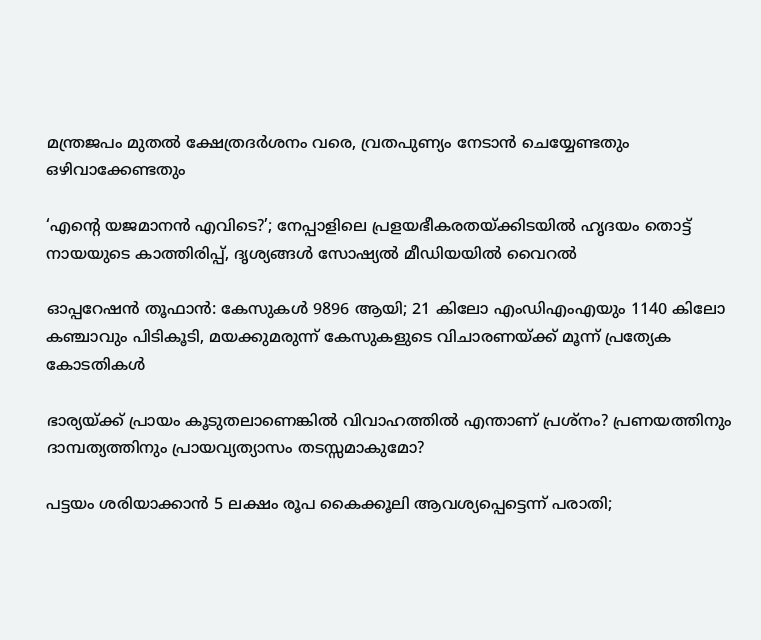മന്ത്രജപം മുതൽ ക്ഷേത്രദർശനം വരെ, വ്രതപുണ്യം നേടാൻ ചെയ്യേണ്ടതും ഒഴിവാക്കേണ്ടതും

‘എന്റെ യജമാനൻ എവിടെ?’; നേപ്പാളിലെ പ്രളയഭീകരതയ്‌ക്കിടയിൽ ഹൃദയം തൊട്ട് നായയുടെ കാത്തിരിപ്പ്, ദൃശ്യങ്ങൾ സോഷ്യൽ മീഡിയയിൽ വൈറൽ

ഓപ്പറേഷൻ തൂഫാൻ: കേസുകൾ 9896 ആയി; 21 കിലോ എംഡിഎംഎയും 1140 കിലോ കഞ്ചാവും പിടികൂടി, മയക്കുമരുന്ന് കേസുകളുടെ വിചാരണയ്‌ക്ക് മൂന്ന് പ്രത്യേക കോടതികൾ

ഭാര്യയ്‌ക്ക് പ്രായം കൂടുതലാണെങ്കിൽ വിവാഹത്തിൽ എന്താണ് പ്രശ്നം? പ്രണയത്തിനും ദാമ്പത്യത്തിനും പ്രായവ്യത്യാസം തടസ്സമാകുമോ?

പട്ടയം ശരിയാക്കാൻ 5 ലക്ഷം രൂപ കൈക്കൂലി ആവശ്യപ്പെട്ടെന്ന് പരാതി;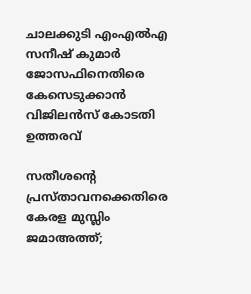ചാലക്കുടി എംഎൽഎ സനീഷ് കുമാർ ജോസഫിനെതിരെ  കേസെടുക്കാൻ വിജിലൻസ് കോടതി ഉത്തരവ്

സതീശന്റെ പ്രസ്താവനക്കെതിരെ കേരള മുസ്ലിം ജമാഅത്ത്;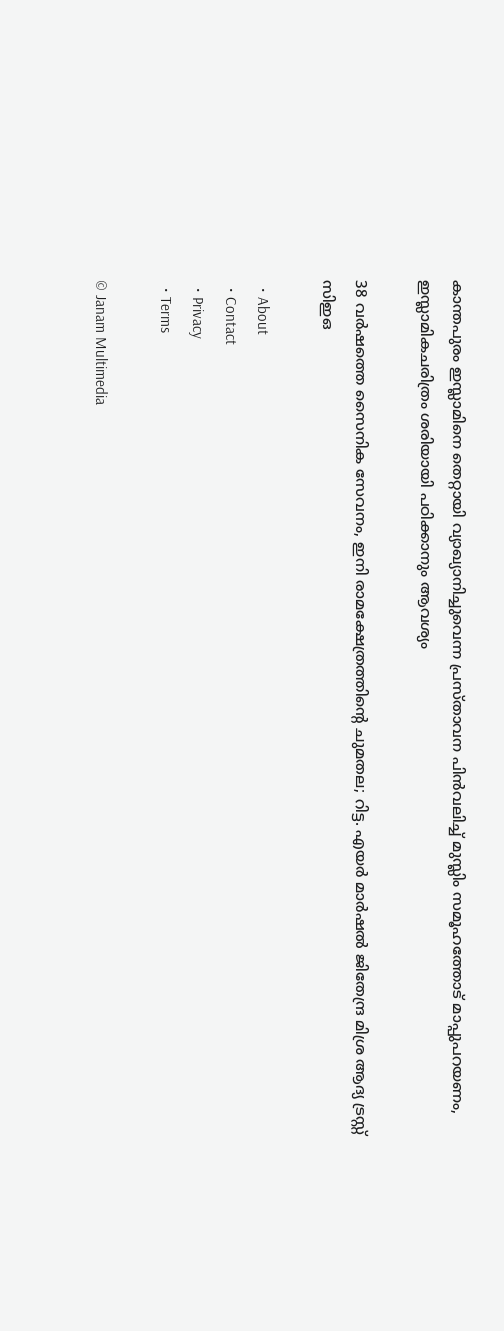കാന്തപുരം ഇസ്ലാമിനെ തെറ്റായി വ്യാഖ്യാനിച്ചുവെന്ന പ്രസ്താവന പിൻവലിച്ച് മുസ്ലിം സമൂഹത്തോട് മാപ്പുപറയണം, ഇസ്ലാമികചരിത്രം ശരിയായി പഠിക്കാനും ആവശ്യം

38 വർഷത്തെ സൈനിക സേവനം, ഇനി രാമക്ഷേത്രത്തിന്റെ ചുമതല; റിട്ട. എയർ മാർഷൽ ജിതേന്ദ്ര മിശ്ര ആദ്യ ട്രസ്റ്റ് സിഇഒ

  • About
  • Contact
  • Privacy
  • Terms

© Janam Multimedia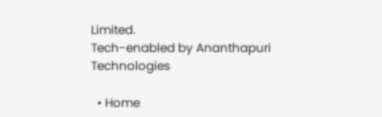Limited.
Tech-enabled by Ananthapuri Technologies

  • Home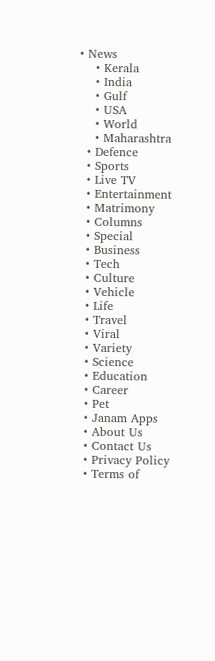• News
    • Kerala
    • India
    • Gulf
    • USA
    • World
    • Maharashtra
  • Defence
  • Sports
  • Live TV
  • Entertainment
  • Matrimony
  • Columns
  • Special
  • Business
  • Tech
  • Culture
  • Vehicle
  • Life
  • Travel
  • Viral
  • Variety
  • Science
  • Education
  • Career
  • Pet
  • Janam Apps
  • About Us
  • Contact Us
  • Privacy Policy
  • Terms of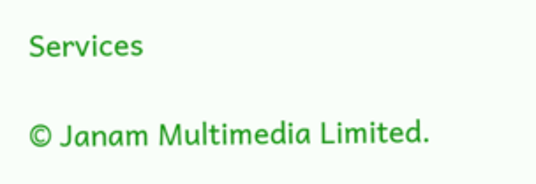Services

© Janam Multimedia Limited.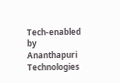Tech-enabled by Ananthapuri Technologies